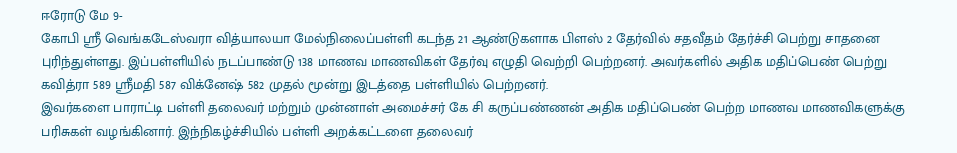ஈரோடு மே 9-
கோபி ஸ்ரீ வெங்கடேஸ்வரா வித்யாலயா மேல்நிலைப்பள்ளி கடந்த 21 ஆண்டுகளாக பிளஸ் 2 தேர்வில் சதவீதம் தேர்ச்சி பெற்று சாதனை புரிந்துள்ளது. இப்பள்ளியில் நடப்பாண்டு 138 மாணவ மாணவிகள் தேர்வு எழுதி வெற்றி பெற்றனர். அவர்களில் அதிக மதிப்பெண் பெற்று கவித்ரா 589 ஸ்ரீமதி 587 விக்னேஷ் 582 முதல் மூன்று இடத்தை பள்ளியில் பெற்றனர்.
இவர்களை பாராட்டி பள்ளி தலைவர் மற்றும் முன்னாள் அமைச்சர் கே சி கருப்பண்ணன் அதிக மதிப்பெண் பெற்ற மாணவ மாணவிகளுக்கு பரிசுகள் வழங்கினார். இந்நிகழ்ச்சியில் பள்ளி அறக்கட்டளை தலைவர்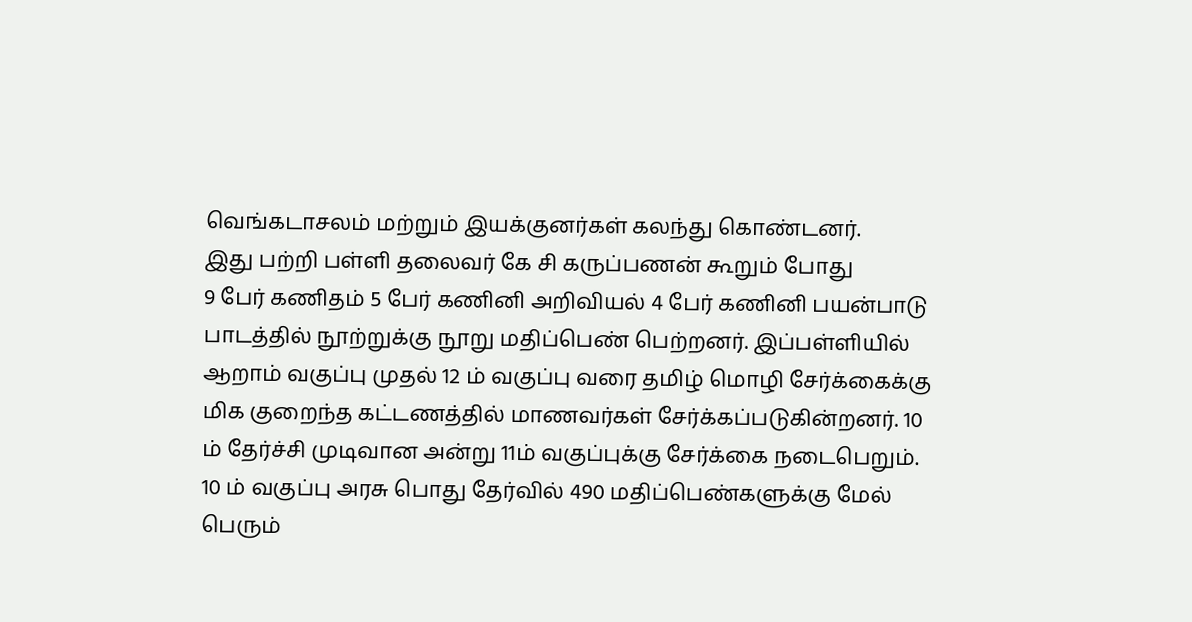வெங்கடாசலம் மற்றும் இயக்குனர்கள் கலந்து கொண்டனர்.
இது பற்றி பள்ளி தலைவர் கே சி கருப்பணன் கூறும் போது
9 பேர் கணிதம் 5 பேர் கணினி அறிவியல் 4 பேர் கணினி பயன்பாடு பாடத்தில் நூற்றுக்கு நூறு மதிப்பெண் பெற்றனர். இப்பள்ளியில் ஆறாம் வகுப்பு முதல் 12 ம் வகுப்பு வரை தமிழ் மொழி சேர்க்கைக்கு மிக குறைந்த கட்டணத்தில் மாணவர்கள் சேர்க்கப்படுகின்றனர். 10 ம் தேர்ச்சி முடிவான அன்று 11ம் வகுப்புக்கு சேர்க்கை நடைபெறும். 10 ம் வகுப்பு அரசு பொது தேர்வில் 490 மதிப்பெண்களுக்கு மேல் பெரும்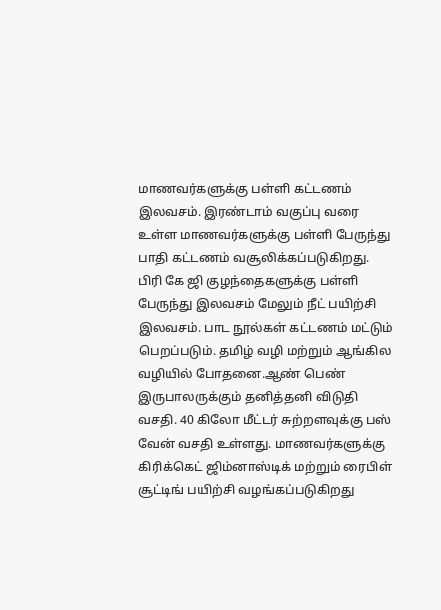மாணவர்களுக்கு பள்ளி கட்டணம் இலவசம். இரண்டாம் வகுப்பு வரை உள்ள மாணவர்களுக்கு பள்ளி பேருந்து பாதி கட்டணம் வசூலிக்கப்படுகிறது. பிரி கே ஜி குழந்தைகளுக்கு பள்ளி பேருந்து இலவசம் மேலும் நீட் பயிற்சி இலவசம். பாட நூல்கள் கட்டணம் மட்டும் பெறப்படும். தமிழ் வழி மற்றும் ஆங்கில வழியில் போதனை.ஆண் பெண் இருபாலருக்கும் தனித்தனி விடுதி வசதி. 40 கிலோ மீட்டர் சுற்றளவுக்கு பஸ் வேன் வசதி உள்ளது. மாணவர்களுக்கு கிரிக்கெட் ஜிம்னாஸ்டிக் மற்றும் ரைபிள் சூட்டிங் பயிற்சி வழங்கப்படுகிறது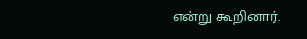என்று கூறினார்.